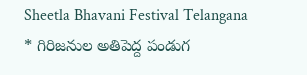Sheetla Bhavani Festival Telangana
* గిరిజనుల అతిపెద్ద పండుగ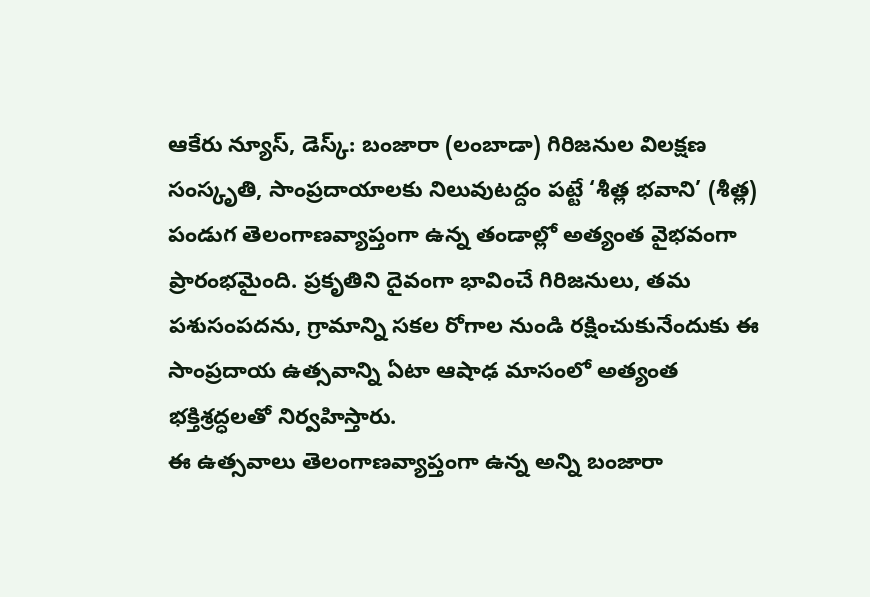ఆకేరు న్యూస్, డెస్క్: బంజారా (లంబాడా) గిరిజనుల విలక్షణ సంస్కృతి, సాంప్రదాయాలకు నిలువుటద్దం పట్టే ‘శీత్ల భవాని’ (శీత్ల) పండుగ తెలంగాణవ్యాప్తంగా ఉన్న తండాల్లో అత్యంత వైభవంగా ప్రారంభమైంది. ప్రకృతిని దైవంగా భావించే గిరిజనులు, తమ పశుసంపదను, గ్రామాన్ని సకల రోగాల నుండి రక్షించుకునేందుకు ఈ సాంప్రదాయ ఉత్సవాన్ని ఏటా ఆషాఢ మాసంలో అత్యంత భక్తిశ్రద్ధలతో నిర్వహిస్తారు.
ఈ ఉత్సవాలు తెలంగాణవ్యాప్తంగా ఉన్న అన్ని బంజారా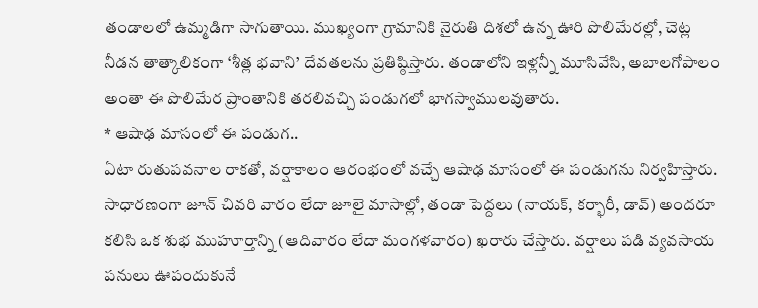తండాలలో ఉమ్మడిగా సాగుతాయి. ముఖ్యంగా గ్రామానికి నైరుతి దిశలో ఉన్న ఊరి పొలిమేరల్లో, చెట్ల నీడన తాత్కాలికంగా ‘శీత్ల భవాని’ దేవతలను ప్రతిష్ఠిస్తారు. తండాలోని ఇళ్లన్నీ మూసివేసి, అబాలగోపాలం అంతా ఈ పొలిమేర ప్రాంతానికి తరలివచ్చి పండుగలో భాగస్వాములవుతారు.
* ఆషాఢ మాసంలో ఈ పండుగ..
ఏటా రుతుపవనాల రాకతో, వర్షాకాలం ఆరంభంలో వచ్చే ఆషాఢ మాసంలో ఈ పండుగను నిర్వహిస్తారు. సాధారణంగా జూన్ చివరి వారం లేదా జూలై మాసాల్లో, తండా పెద్దలు (నాయక్, కర్భారీ, డావ్) అందరూ కలిసి ఒక శుభ ముహూర్తాన్ని (ఆదివారం లేదా మంగళవారం) ఖరారు చేస్తారు. వర్షాలు పడి వ్యవసాయ పనులు ఊపందుకునే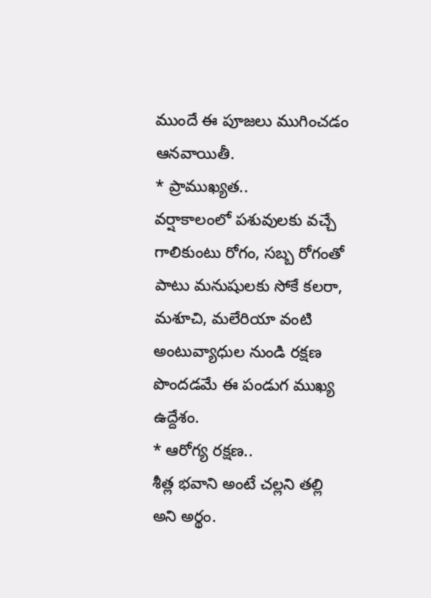ముందే ఈ పూజలు ముగించడం ఆనవాయితీ.
* ప్రాముఖ్యత..
వర్షాకాలంలో పశువులకు వచ్చే గాలికుంటు రోగం, సబ్బ రోగంతో పాటు మనుషులకు సోకే కలరా, మశూచి, మలేరియా వంటి అంటువ్యాధుల నుండి రక్షణ పొందడమే ఈ పండుగ ముఖ్య ఉద్దేశం.
* ఆరోగ్య రక్షణ..
శీత్ల భవాని అంటే చల్లని తల్లి అని అర్థం.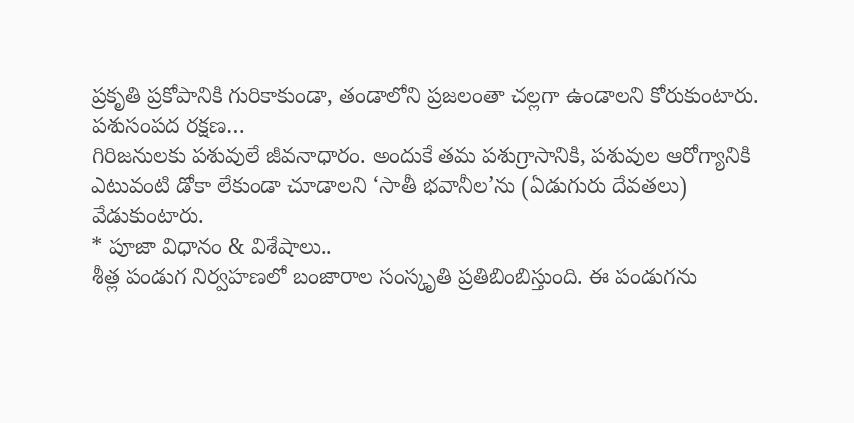ప్రకృతి ప్రకోపానికి గురికాకుండా, తండాలోని ప్రజలంతా చల్లగా ఉండాలని కోరుకుంటారు.
పశుసంపద రక్షణ…
గిరిజనులకు పశువులే జీవనాధారం. అందుకే తమ పశుగ్రాసానికి, పశువుల ఆరోగ్యానికి ఎటువంటి డోకా లేకుండా చూడాలని ‘సాతీ భవానీల’ను (ఏడుగురు దేవతలు) వేడుకుంటారు.
* పూజా విధానం & విశేషాలు..
శీత్ల పండుగ నిర్వహణలో బంజారాల సంస్కృతి ప్రతిబింబిస్తుంది. ఈ పండుగను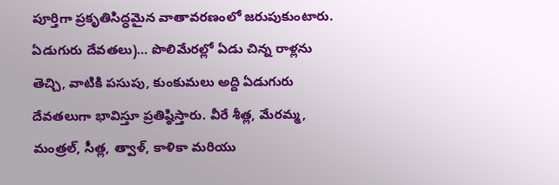పూర్తిగా ప్రకృతిసిద్ధమైన వాతావరణంలో జరుపుకుంటారు.
ఏడుగురు దేవతలు)… పొలిమేరల్లో ఏడు చిన్న రాళ్లను తెచ్చి, వాటికి పసుపు, కుంకుమలు అద్ది ఏడుగురు దేవతలుగా భావిస్తూ ప్రతిష్ఠిస్తారు. వీరే శీత్ల, మేరమ్మ, మంత్రల్, సీత్ల, త్వాళ్, కాళికా మరియు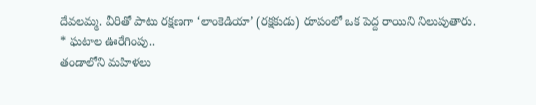దేవలమ్మ. వీరితో పాటు రక్షణగా ‘లాంకెడియా’ (రక్షకుడు) రూపంలో ఒక పెద్ద రాయిని నిలుపుతారు.
* ఘటాల ఊరేగింపు..
తండాలోని మహిళలు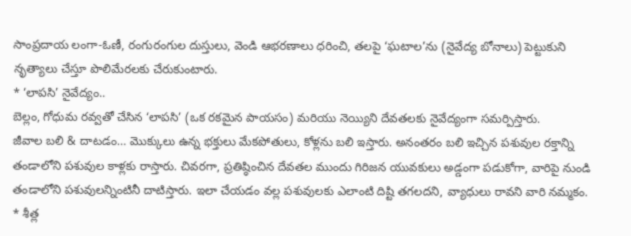సాంప్రదాయ లంగా-ఓణీ, రంగురంగుల దుస్తులు, వెండి ఆభరణాలు ధరించి, తలపై ‘ఘటాల’ను (నైవేద్య బోనాలు) పెట్టుకుని నృత్యాలు చేస్తూ పొలిమేరలకు చేరుకుంటారు.
* ‘లాపసి’ నైవేద్యం..
బెల్లం, గోధుమ రవ్వతో చేసిన ‘లాపసి’ (ఒక రకమైన పాయసం) మరియు నెయ్యిని దేవతలకు నైవేద్యంగా సమర్పిస్తారు.
జీవాల బలి & దాటడం… మొక్కులు ఉన్న భక్తులు మేకపోతులు, కోళ్లను బలి ఇస్తారు. అనంతరం బలి ఇచ్చిన పశువుల రక్తాన్ని తండాలోని పశువుల కాళ్లకు రాస్తారు. చివరగా, ప్రతిష్ఠించిన దేవతల ముందు గిరిజన యువకులు అడ్డంగా పడుకోగా, వారిపై నుండి తండాలోని పశువులన్నింటినీ దాటిస్తారు. ఇలా చేయడం వల్ల పశువులకు ఎలాంటి దిష్టి తగలదని, వ్యాధులు రావని వారి నమ్మకం.
* శీత్ల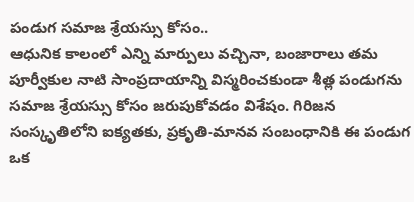పండుగ సమాజ శ్రేయస్సు కోసం..
ఆధునిక కాలంలో ఎన్ని మార్పులు వచ్చినా, బంజారాలు తమ పూర్వీకుల నాటి సాంప్రదాయాన్ని విస్మరించకుండా శీత్ల పండుగను సమాజ శ్రేయస్సు కోసం జరుపుకోవడం విశేషం. గిరిజన సంస్కృతిలోని ఐక్యతకు, ప్రకృతి-మానవ సంబంధానికి ఈ పండుగ ఒక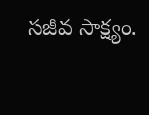సజీవ సాక్ష్యం.